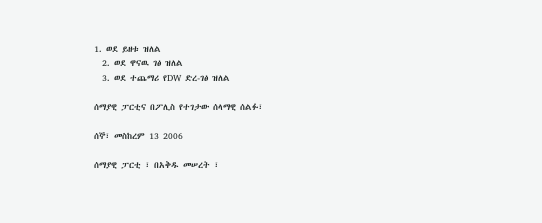1. ወደ ይዘቱ ዝለል
  2. ወደ ዋናዉ ገፅ ዝለል
  3. ወደ ተጨማሪ የDW ድረ-ገፅ ዝለል

ሰማያዊ ፓርቲና በፖሊስ የተገታው ሰላማዊ ሰልፉ፣

ሰኞ፣ መስከረም 13 2006

ሰማያዊ ፓርቲ ፣ በአቅዱ መሠረት ፣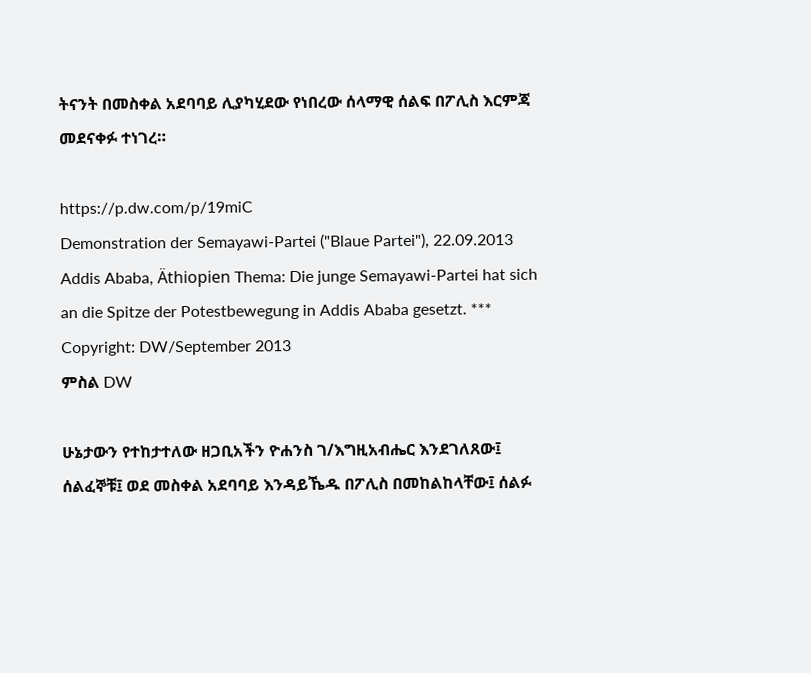ትናንት በመስቀል አደባባይ ሊያካሂደው የነበረው ሰላማዊ ሰልፍ በፖሊስ እርምጃ መደናቀፉ ተነገረ።

https://p.dw.com/p/19miC
Demonstration der Semayawi-Partei ("Blaue Partei"), 22.09.2013 Addis Ababa, Äthiopien Thema: Die junge Semayawi-Partei hat sich an die Spitze der Potestbewegung in Addis Ababa gesetzt. *** Copyright: DW/September 2013
ምስል DW

ሁኔታውን የተከታተለው ዘጋቢአችን ዮሐንስ ገ/እግዚአብሔር እንደገለጸው፤ ሰልፈኞቹ፤ ወደ መስቀል አደባባይ እንዳይኼዱ በፖሊስ በመከልከላቸው፤ ሰልፉ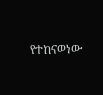የተከናወነው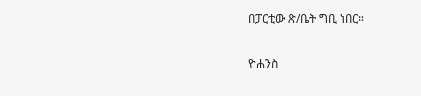በፓርቲው ጽ/ቤት ግቢ ነበር።

ዮሐንስ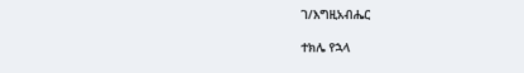ገ/እግዚአብሔር

ተክሌ የኋላ